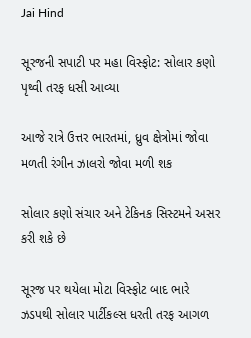Jai Hind

સૂરજની સપાટી પર મહા વિસ્ફોટ: સોલાર કણો પૃથ્વી તરફ ધસી આવ્યા

આજે રાત્રે ઉત્તર ભારતમાં, ધ્રુવ ક્ષેત્રોમાં જોવા મળતી રંગીન ઝાલરો જોવા મળી શક

સોલાર કણો સંચાર અને ટેકિનક સિસ્ટમને અસર કરી શકે છે

સૂરજ પર થયેલા મોટા વિસ્ફોટ બાદ ભારે ઝડપથી સોલાર પાર્ટીકલ્સ ધરતી તરફ આગળ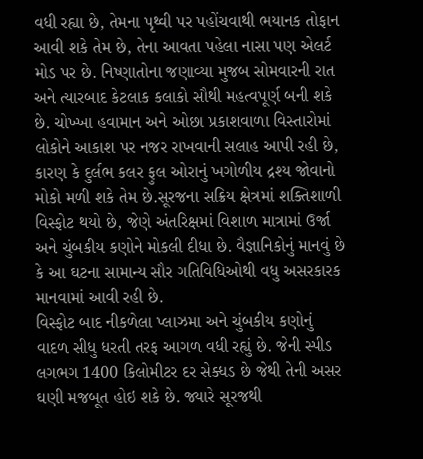વધી રહ્યા છે, તેમના પૃથ્વી પર પહોંચવાથી ભયાનક તોફાન આવી શકે તેમ છે, તેના આવતા પહેલા નાસા પણ એલર્ટ મોડ પર છે. નિષ્ણાતોના જણાવ્યા મુજબ સોમવારની રાત અને ત્યારબાદ કેટલાક કલાકો સૌથી મહત્વપૂર્ણ બની શકે છે. ચોખ્ખા હવામાન અને ઓછા પ્રકાશવાળા વિસ્તારોમાં લોકોને આકાશ પર નજર રાખવાની સલાહ આપી રહી છે, કારણ કે દુર્લભ કલર ફુલ ઓરાનું ખગોળીય દ્રશ્ય જોવાનો મોકો મળી શકે તેમ છે.સૂરજના સક્રિય ક્ષેત્રમાં શક્તિશાળી વિસ્ફોટ થયો છે, જેણે અંતરિક્ષમાં વિશાળ માત્રામાં ઉર્જા અને ચુંબકીય કણોને મોકલી દીધા છે. વૈજ્ઞાનિકોનું માનવું છે કે આ ઘટના સામાન્ય સૌર ગતિવિધિઓથી વધુ અસરકારક માનવામાં આવી રહી છે.
વિસ્ફોટ બાદ નીકળેલા પ્લાઝમા અને ચુંબકીય કણોનું વાદળ સીધુ ધરતી તરફ આગળ વધી રહ્યું છે. જેની સ્પીડ લગભગ 1400 કિલોમીટર દર સેક્ધડ છે જેથી તેની અસર ઘણી મજબૂત હોઇ શકે છે. જ્યારે સૂરજથી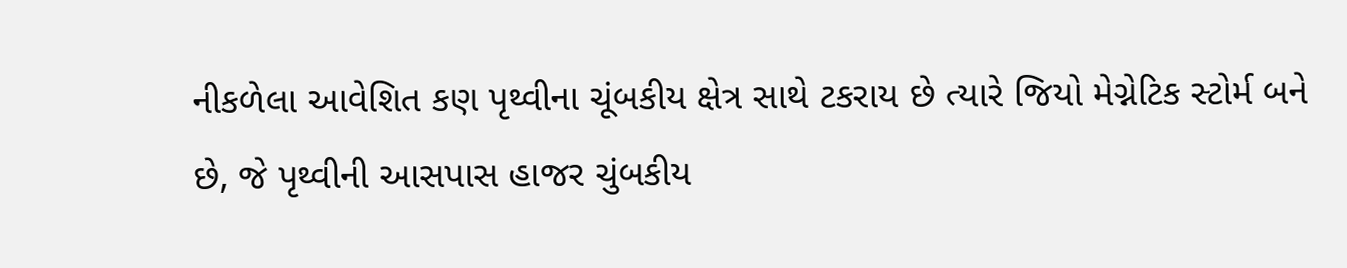નીકળેલા આવેશિત કણ પૃથ્વીના ચૂંબકીય ક્ષેત્ર સાથે ટકરાય છે ત્યારે જિયો મેગ્નેટિક સ્ટોર્મ બને છે, જે પૃથ્વીની આસપાસ હાજર ચુંબકીય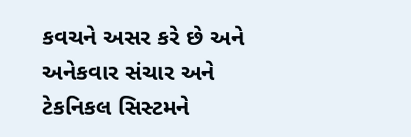કવચને અસર કરે છે અને અનેકવાર સંચાર અને ટેકનિકલ સિસ્ટમને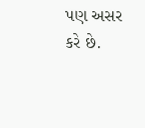પણ અસર કરે છે.